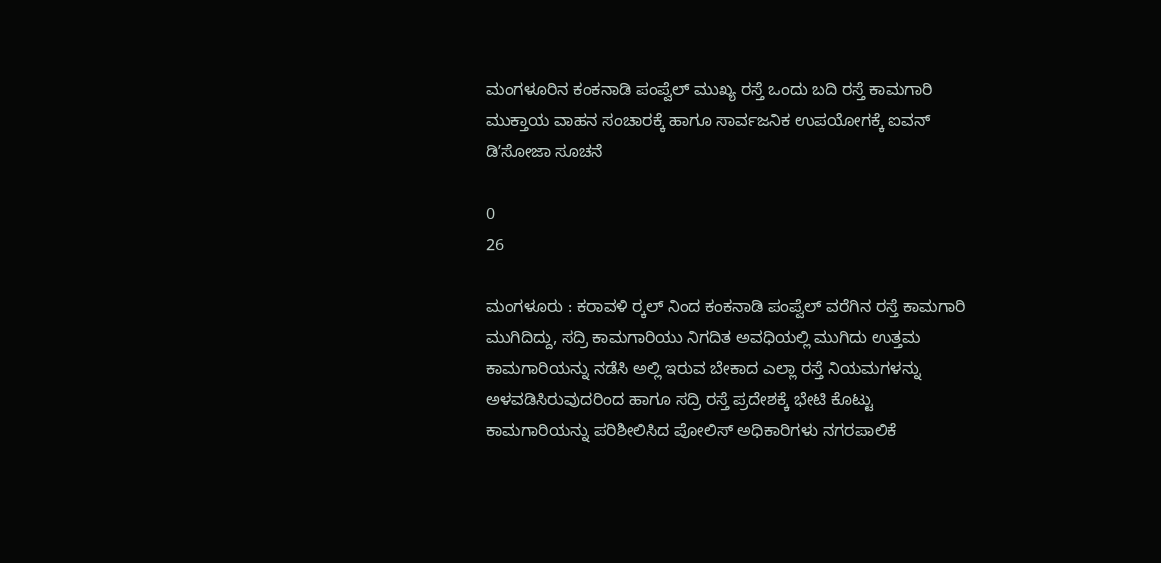ಮಂಗಳೂರಿನ ಕಂಕನಾಡಿ ಪಂಪ್ವೆಲ್ ಮುಖ್ಯ ರಸ್ತೆ ಒಂದು ಬದಿ ರಸ್ತೆ ಕಾಮಗಾರಿ ಮುಕ್ತಾಯ ವಾಹನ ಸಂಚಾರಕ್ಕೆ ಹಾಗೂ ಸಾರ್ವಜನಿಕ ಉಪಯೋಗಕ್ಕೆ ಐವನ್ ಡಿʼಸೋಜಾ ಸೂಚನೆ

0
26

ಮಂಗಳೂರು : ಕರಾವಳಿ ರ‍್ಕಲ್ ನಿಂದ ಕಂಕನಾಡಿ ಪಂಪ್ವೆಲ್ ವರೆಗಿನ ರಸ್ತೆ ಕಾಮಗಾರಿ ಮುಗಿದಿದ್ದು, ಸದ್ರಿ ಕಾಮಗಾರಿಯು ನಿಗದಿತ ಅವಧಿಯಲ್ಲಿ ಮುಗಿದು ಉತ್ತಮ ಕಾಮಗಾರಿಯನ್ನು ನಡೆಸಿ ಅಲ್ಲಿ ಇರುವ ಬೇಕಾದ ಎಲ್ಲಾ ರಸ್ತೆ ನಿಯಮಗಳನ್ನು ಅಳವಡಿಸಿರುವುದರಿಂದ ಹಾಗೂ ಸದ್ರಿ ರಸ್ತೆ ಪ್ರದೇಶಕ್ಕೆ ಭೇಟಿ ಕೊಟ್ಟು ಕಾಮಗಾರಿಯನ್ನು ಪರಿಶೀಲಿಸಿದ ಪೋಲಿಸ್ ಅಧಿಕಾರಿಗಳು ನಗರಪಾಲಿಕೆ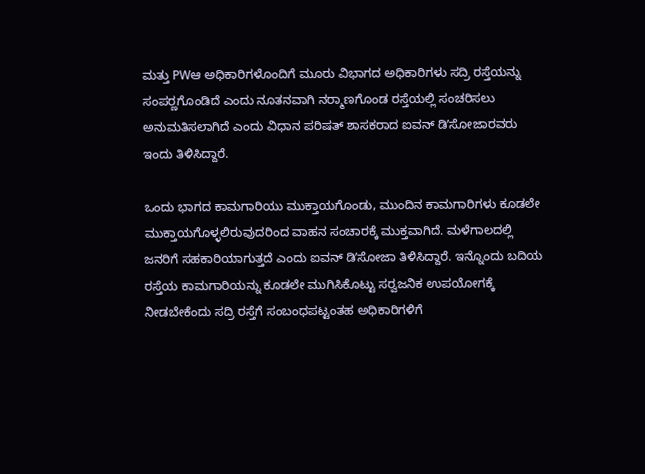ಮತ್ತು PWಆ ಅಧಿಕಾರಿಗಳೊಂದಿಗೆ ಮೂರು ವಿಭಾಗದ ಅಧಿಕಾರಿಗಳು ಸದ್ರಿ ರಸ್ತೆಯನ್ನು ಸಂಪರ‍್ಣಗೊಂಡಿದೆ ಎಂದು ನೂತನವಾಗಿ ನರ‍್ಮಾಣಗೊಂಡ ರಸ್ತೆಯಲ್ಲಿ ಸಂಚರಿಸಲು ಅನುಮತಿಸಲಾಗಿದೆ ಎಂದು ವಿಧಾನ ಪರಿಷತ್ ಶಾಸಕರಾದ ಐವನ್ ಡಿʼಸೋಜಾರವರು ಇಂದು ತಿಳಿಸಿದ್ದಾರೆ.

ಒಂದು ಭಾಗದ ಕಾಮಗಾರಿಯು ಮುಕ್ತಾಯಗೊಂಡು, ಮುಂದಿನ ಕಾಮಗಾರಿಗಳು ಕೂಡಲೇ ಮುಕ್ತಾಯಗೊಳ್ಳಲಿರುವುದರಿಂದ ವಾಹನ ಸಂಚಾರಕ್ಕೆ ಮುಕ್ತವಾಗಿದೆ. ಮಳೆಗಾಲದಲ್ಲಿ ಜನರಿಗೆ ಸಹಕಾರಿಯಾಗುತ್ತದೆ ಎಂದು ಐವನ್ ಡಿʼಸೋಜಾ ತಿಳಿಸಿದ್ದಾರೆ. ಇನ್ನೊಂದು ಬದಿಯ ರಸ್ತೆಯ ಕಾಮಗಾರಿಯನ್ನು ಕೂಡಲೇ ಮುಗಿಸಿಕೊಟ್ಟು ಸರ‍್ವಜನಿಕ ಉಪಯೋಗಕ್ಕೆ ನೀಡಬೇಕೆಂದು ಸದ್ರಿ ರಸ್ತೆಗೆ ಸಂಬಂಧಪಟ್ಟಂತಹ ಅಧಿಕಾರಿಗಳಿಗೆ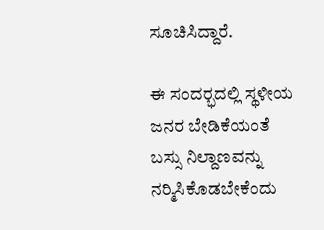ಸೂಚಿಸಿದ್ದಾರೆ.

ಈ ಸಂದರ‍್ಭದಲ್ಲಿ ಸ್ಥಳೀಯ ಜನರ ಬೇಡಿಕೆಯಂತೆ ಬಸ್ಸು ನಿಲ್ದಾಣವನ್ನು ನರ‍್ಮಿಸಿಕೊಡಬೇಕೆಂದು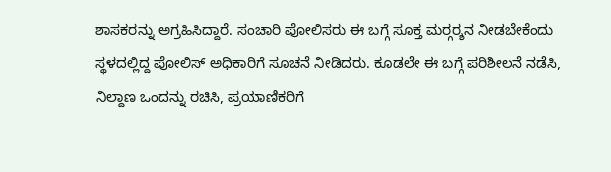ಶಾಸಕರನ್ನು ಅಗ್ರಹಿಸಿದ್ದಾರೆ. ಸಂಚಾರಿ ಪೋಲಿಸರು ಈ ಬಗ್ಗೆ ಸೂಕ್ತ ಮರ‍್ಗರ‍್ಶನ ನೀಡಬೇಕೆಂದು ಸ್ಥಳದಲ್ಲಿದ್ದ ಪೋಲಿಸ್ ಅಧಿಕಾರಿಗೆ ಸೂಚನೆ ನೀಡಿದರು. ಕೂಡಲೇ ಈ ಬಗ್ಗೆ ಪರಿಶೀಲನೆ ನಡೆಸಿ, ನಿಲ್ದಾಣ ಒಂದನ್ನು ರಚಿಸಿ, ಪ್ರಯಾಣಿಕರಿಗೆ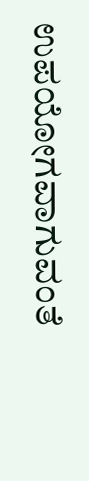ಉಪಯೋಗವಾಗುವಂತೆ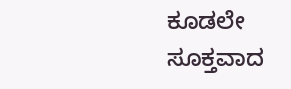ಕೂಡಲೇ ಸೂಕ್ತವಾದ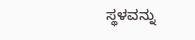ಸ್ಥಳವನ್ನು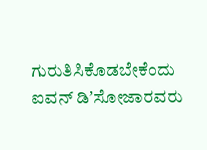ಗುರುತಿಸಿಕೊಡಬೇಕೆಂದು ಐವನ್ ಡಿʼಸೋಜಾರವರು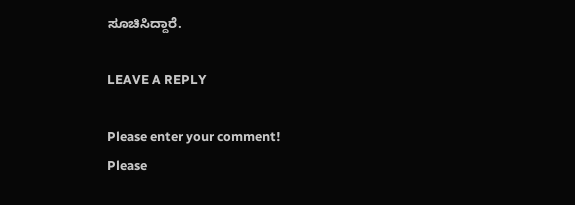ಸೂಚಿಸಿದ್ದಾರೆ.

LEAVE A REPLY

Please enter your comment!
Please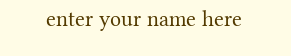enter your name here